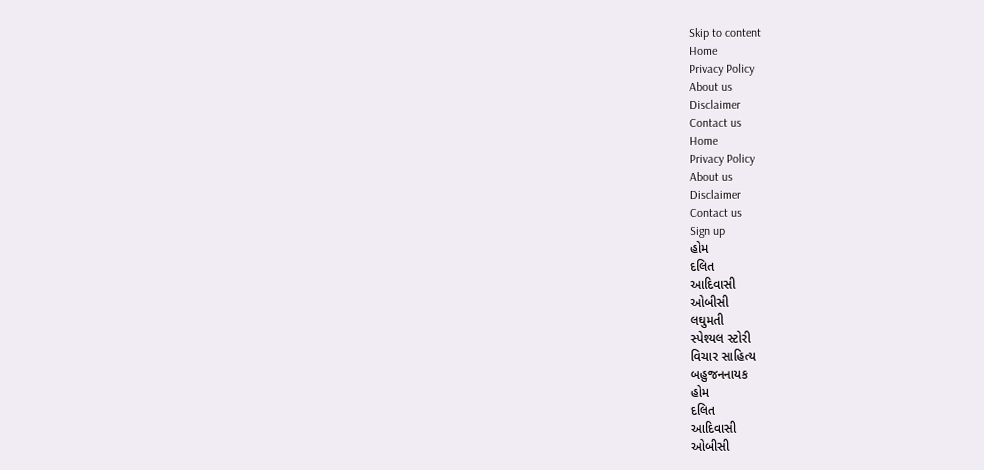Skip to content
Home
Privacy Policy
About us
Disclaimer
Contact us
Home
Privacy Policy
About us
Disclaimer
Contact us
Sign up
હોમ
દલિત
આદિવાસી
ઓબીસી
લઘુમતી
સ્પેશ્યલ સ્ટોરી
વિચાર સાહિત્ય
બહુજનનાયક
હોમ
દલિત
આદિવાસી
ઓબીસી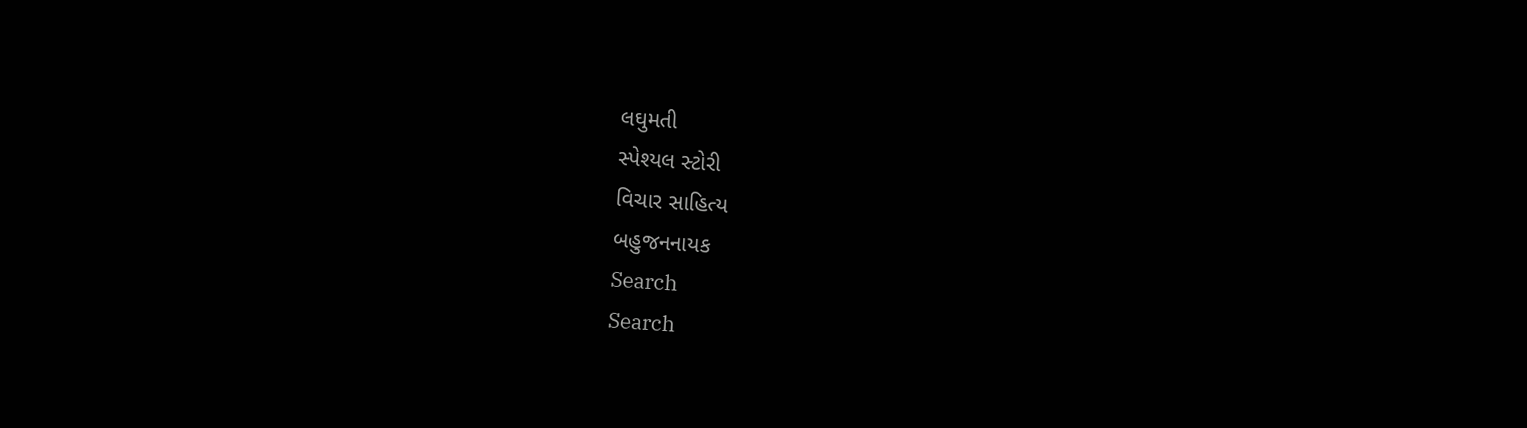લઘુમતી
સ્પેશ્યલ સ્ટોરી
વિચાર સાહિત્ય
બહુજનનાયક
Search
Search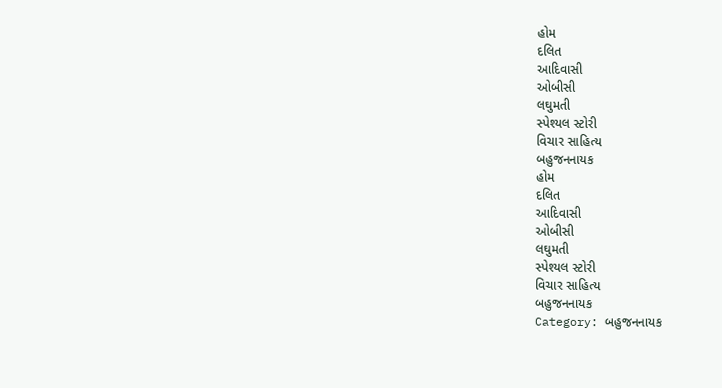હોમ
દલિત
આદિવાસી
ઓબીસી
લઘુમતી
સ્પેશ્યલ સ્ટોરી
વિચાર સાહિત્ય
બહુજનનાયક
હોમ
દલિત
આદિવાસી
ઓબીસી
લઘુમતી
સ્પેશ્યલ સ્ટોરી
વિચાર સાહિત્ય
બહુજનનાયક
Category: બહુજનનાયક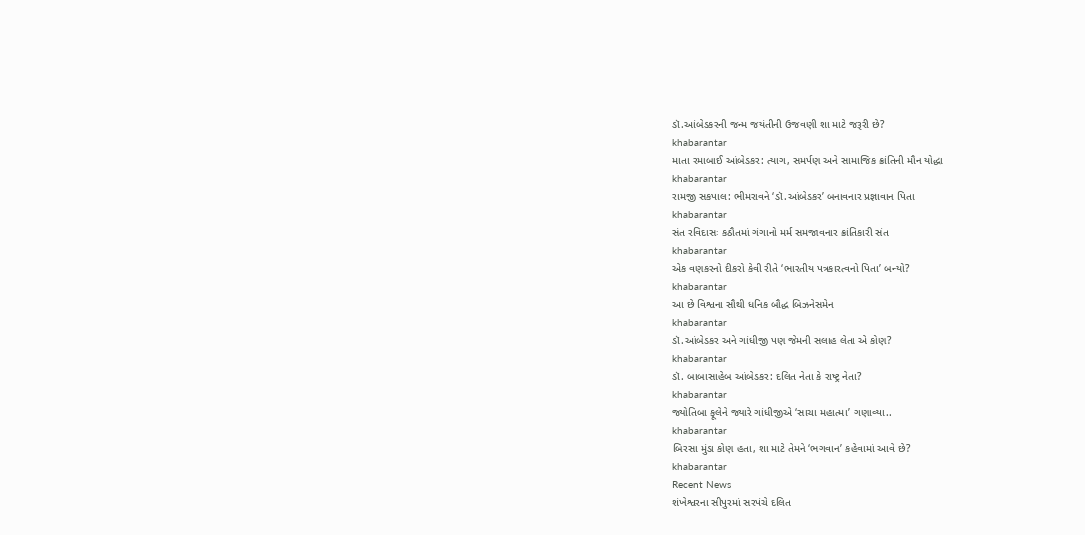ડૉ.આંબેડકરની જન્મ જયંતીની ઉજવણી શા માટે જરૂરી છે?
khabarantar
માતા રમાબાઈ આંબેડકર: ત્યાગ, સમર્પણ અને સામાજિક ક્રાંતિની મૌન યોદ્ધા
khabarantar
રામજી સકપાલ: ભીમરાવને ‘ડૉ.આંબેડકર’ બનાવનાર પ્રજ્ઞાવાન પિતા
khabarantar
સંત રવિદાસઃ કઠૌતમાં ગંગાનો મર્મ સમજાવનાર ક્રાંતિકારી સંત
khabarantar
એક વણકરનો દીકરો કેવી રીતે ‘ભારતીય પત્રકારત્વનો પિતા’ બન્યો?
khabarantar
આ છે વિશ્વના સૌથી ધનિક બૌદ્ધ બિઝનેસમેન
khabarantar
ડૉ.આંબેડકર અને ગાંધીજી પણ જેમની સલાહ લેતા એ કોણ?
khabarantar
ડૉ. બાબાસાહેબ આંબેડકર: દલિત નેતા કે રાષ્ટ્ર નેતા?
khabarantar
જ્યોતિબા ફૂલેને જ્યારે ગાંધીજીએ ‘સાચા મહાત્મા’ ગણાવ્યા..
khabarantar
બિરસા મુંડા કોણ હતા, શા માટે તેમને ‘ભગવાન’ કહેવામાં આવે છે?
khabarantar
Recent News
શંખેશ્વરના સીપુરમાં સરપંચે દલિત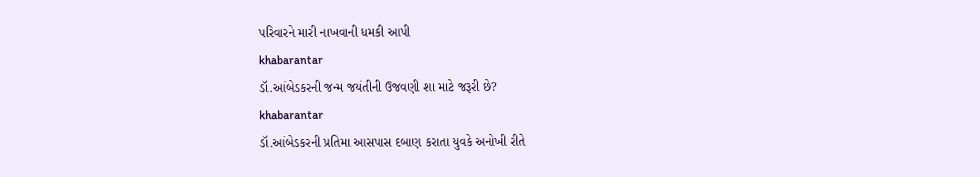પરિવારને મારી નાખવાની ધમકી આપી
khabarantar
ડૉ.આંબેડકરની જન્મ જયંતીની ઉજવણી શા માટે જરૂરી છે?
khabarantar
ડૉ.આંબેડકરની પ્રતિમા આસપાસ દબાણ કરાતા યુવકે અનોખી રીતે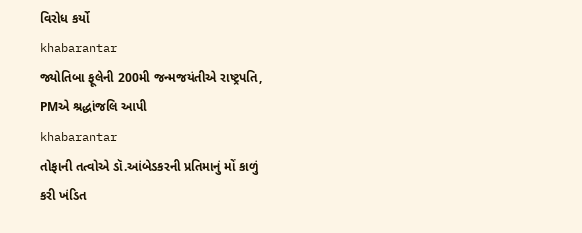વિરોધ કર્યો
khabarantar
જ્યોતિબા ફૂલેની 200મી જન્મજયંતીએ રાષ્ટ્રપતિ, PMએ શ્રદ્ધાંજલિ આપી
khabarantar
તોફાની તત્વોએ ડૉ.આંબેડકરની પ્રતિમાનું મોં કાળું કરી ખંડિત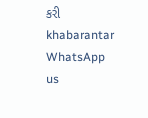કરી
khabarantar
WhatsApp us